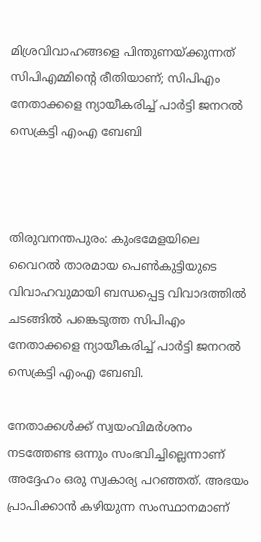മിശ്രവിവാഹങ്ങളെ പിന്തുണയ്ക്കുന്നത് സിപിഎമ്മിന്റെ രീതിയാണ്; സിപിഎം നേതാക്കളെ ന്യായീകരിച്ച്‌ പാർട്ടി ജനറല്‍ സെക്രട്ടി എംഎ ബേബി



തിരുവനന്തപുരം: കുംഭമേളയിലെ വൈറല്‍ താരമായ പെണ്‍കുട്ടിയുടെ വിവാഹവുമായി ബന്ധപ്പെട്ട വിവാദത്തില്‍ ചടങ്ങില്‍ പങ്കെടുത്ത സിപിഎം നേതാക്കളെ ന്യായീകരിച്ച്‌ പാർട്ടി ജനറല്‍ സെക്രട്ടി എംഎ ബേബി.

നേതാക്കള്‍ക്ക് സ്വയംവിമർശനം നടത്തേണ്ട ഒന്നും സംഭവിച്ചില്ലെന്നാണ് അദ്ദേഹം ഒരു സ്വകാര്യ പറഞ്ഞത്. അഭയം പ്രാപിക്കാൻ കഴിയുന്ന സംസ്ഥാനമാണ്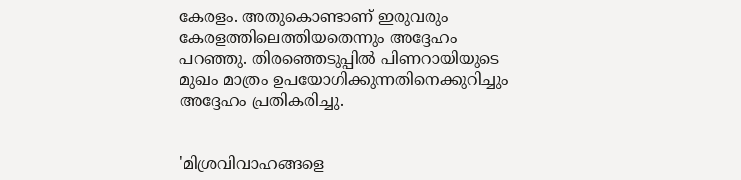കേരളം. അതുകൊണ്ടാണ് ഇരുവരും കേരളത്തിലെത്തിയതെന്നും അദ്ദേഹം പറഞ്ഞു. തിരഞ്ഞെടുപ്പില്‍ പിണറായിയുടെ മുഖം മാത്രം ഉപയോഗിക്കുന്നതിനെക്കുറിച്ചും അദ്ദേഹം പ്രതികരിച്ചു.


'മിശ്രവിവാഹങ്ങളെ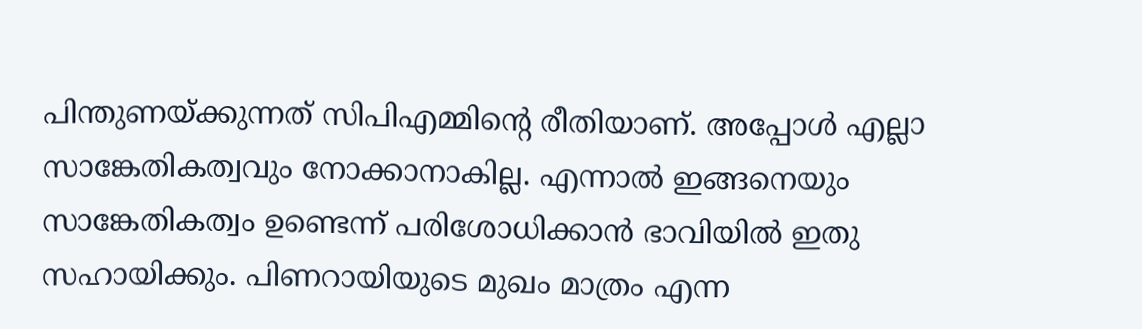പിന്തുണയ്ക്കുന്നത് സിപിഎമ്മിന്റെ രീതിയാണ്. അപ്പോള്‍ എല്ലാ സാങ്കേതികത്വവും നോക്കാനാകില്ല. എന്നാല്‍ ഇങ്ങനെയും സാങ്കേതികത്വം ഉണ്ടെന്ന് പരിശോധിക്കാൻ ഭാവിയില്‍ ഇതു സഹായിക്കും. പിണറായിയുടെ മുഖം മാത്രം എന്ന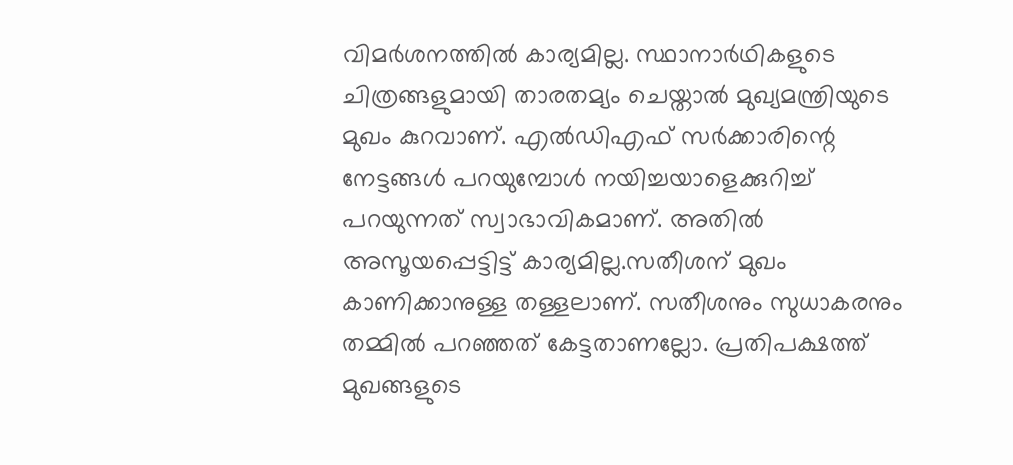വിമർശനത്തില്‍ കാര്യമില്ല. സ്ഥാനാർഥികളുടെ ചിത്രങ്ങളുമായി താരതമ്യം ചെയ്താല്‍ മുഖ്യമന്ത്രിയുടെ മുഖം കുറവാണ്. എല്‍ഡിഎഫ് സർക്കാരിന്റെ നേട്ടങ്ങള്‍ പറയുമ്പോള്‍ നയിച്ചയാളെക്കുറിച്ച്‌ പറയുന്നത് സ്വാഭാവികമാണ്. അതില്‍ അസൂയപ്പെട്ടിട്ട് കാര്യമില്ല.സതീശന് മുഖം കാണിക്കാനുള്ള തള്ളലാണ്. സതീശനും സുധാകരനും തമ്മില്‍ പറഞ്ഞത് കേട്ടതാണല്ലോ. പ്രതിപക്ഷത്ത് മുഖങ്ങളുടെ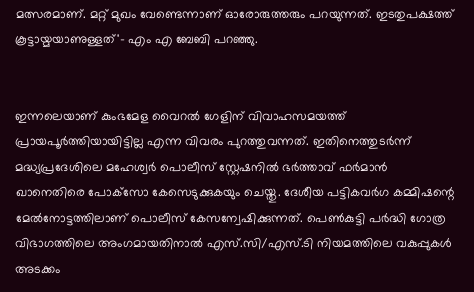മത്സരമാണ്. മറ്റ് മുഖം വേണ്ടെന്നാണ് ഓരോരുത്തരും പറയുന്നത്. ഇടതുപക്ഷത്ത് കൂട്ടായ്മയാണുള്ളത്'- എം എ ബേബി പറഞ്ഞു.


ഇന്നലെയാണ് കുംഭമേള വൈറല്‍ ഗേളിന് വിവാഹസമയത്ത് പ്രായപൂർത്തിയായിട്ടില്ല എന്ന വിവരം പുറത്തുവന്നത്. ഇതിനെത്തുടർന്ന് മദ്ധ്യപ്രദേശിലെ മഹേശ്വർ പൊലീസ് സ്റ്റേഷനില്‍ ഭർത്താവ് ഫർമാൻ ഖാനെതിരെ പോക്‌സോ കേസെടുക്കുകയും ചെയ്തു. ദേശീയ പട്ടികവർഗ കമ്മിഷന്റെ മേല്‍നോട്ടത്തിലാണ് പൊലീസ് കേസന്വേഷിക്കുന്നത്. പെണ്‍കുട്ടി പർദ്ധി ഗോത്ര വിഭാഗത്തിലെ അംഗമായതിനാല്‍ എസ്.സി/എസ്.ടി നിയമത്തിലെ വകുപ്പുകള്‍ അടക്കം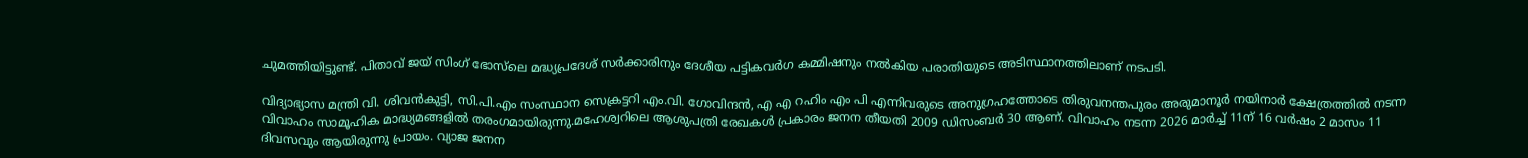ചുമത്തിയിട്ടുണ്ട്. പിതാവ് ജയ് സിംഗ് ഭോസ്‌ലെ മദ്ധ്യപ്രദേശ് സർക്കാരിനും ദേശീയ പട്ടികവർഗ കമ്മിഷനും നല്‍കിയ പരാതിയുടെ അടിസ്ഥാനത്തിലാണ് നടപടി.

വിദ്യാഭ്യാസ മന്ത്രി വി. ശിവൻകുട്ടി, സി.പി.എം സംസ്ഥാന സെക്രട്ടറി എം.വി. ഗോവിന്ദൻ, എ എ റഹിം എം പി എന്നിവരുടെ അനുഗ്രഹത്തോടെ തിരുവനന്തപുരം അരുമാനൂർ നയിനാർ ക്ഷേത്രത്തില്‍ നടന്ന വിവാഹം സാമൂഹിക മാദ്ധ്യമങ്ങളില്‍ തരംഗമായിരുന്നു.മഹേശ്വറിലെ ആശുപത്രി രേഖകള്‍ പ്രകാരം ജനന തീയതി 2009 ഡിസംബർ 30 ആണ്. വിവാഹം നടന്ന 2026 മാർച്ച്‌ 11ന് 16 വർഷം 2 മാസം 11 ദിവസവും ആയിരുന്നു പ്രായം. വ്യാജ ജനന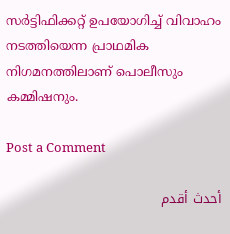സർട്ടിഫിക്കറ്റ് ഉപയോഗിച്ച്‌ വിവാഹം നടത്തിയെന്ന പ്രാഥമിക നിഗമനത്തിലാണ് പൊലീസും കമ്മിഷനും.

Post a Comment

أحدث أقدم